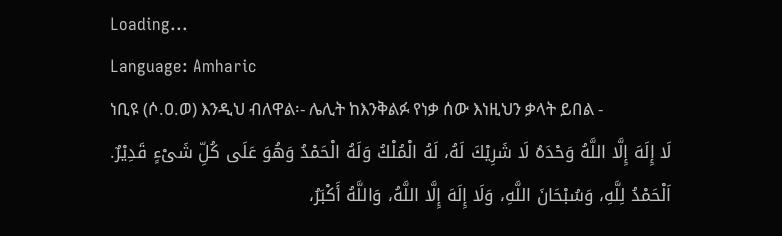Loading...
Language: Amharic
ነቢዩ (ሶ.ዐ.ወ) እንዲህ ብለዋል፡- ሌሊት ከእንቅልፉ የነቃ ሰው እነዚህን ቃላት ይበል -
لَا إِلَهَ إِلَّا اللَّهُ وَحْدَهُ لَا شَرِيْكَ لَهُ، لَهُ الْمُلْكُ وَلَهُ الْحَمْدُ وَهُوَ عَلَى كُلِّ شَىْءٍ قَدِيْرٌ. اَلْحَمْدُ لِلَّهِ، وَسُبْحَانَ اللَّهِ، وَلَا إِلَهَ إِلَّا اللَّهُ، وَاللَّهُ أَكْبَرُ،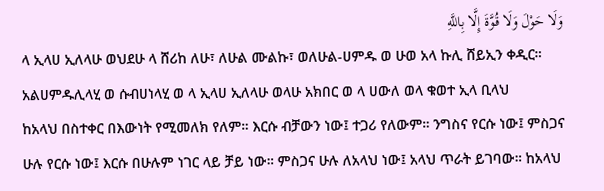وَلَا حَوْلَ وَلَا قُوَّةَ إِلَّا بِاللَّهِ
ላ ኢላሀ ኢለላሁ ወህደሁ ላ ሸሪከ ለሁ፣ ለሁል ሙልኩ፣ ወለሁል-ሀምዱ ወ ሁወ አላ ኩሊ ሸይኢን ቀዲር። አልሀምዱሊላሂ ወ ሱብሀነላሂ ወ ላ ኢላሀ ኢለላሁ ወላሁ አክበር ወ ላ ሀውለ ወላ ቁወተ ኢላ ቢላህ
ከአላህ በስተቀር በእውነት የሚመለክ የለም። እርሱ ብቻውን ነው፤ ተጋሪ የለውም። ንግስና የርሱ ነው፤ ምስጋና ሁሉ የርሱ ነው፤ እርሱ በሁሉም ነገር ላይ ቻይ ነው። ምስጋና ሁሉ ለአላህ ነው፤ አላህ ጥራት ይገባው። ከአላህ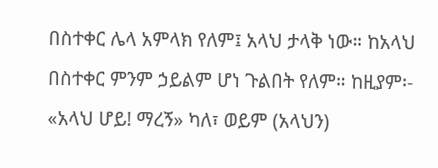በስተቀር ሌላ አምላክ የለም፤ አላህ ታላቅ ነው። ከአላህ በስተቀር ምንም ኃይልም ሆነ ጉልበት የለም። ከዚያም፡- «አላህ ሆይ! ማረኝ» ካለ፣ ወይም (አላህን)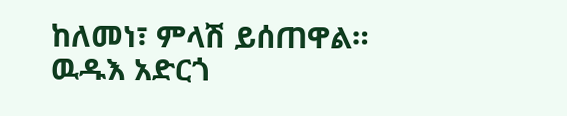ከለመነ፣ ምላሽ ይሰጠዋል። ዉዱእ አድርጎ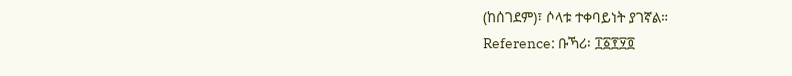(ከሰገደም)፣ ሶላቱ ተቀባይነት ያገኛል።
Reference: ቡኻሪ፡ ፲፩፻፶፬